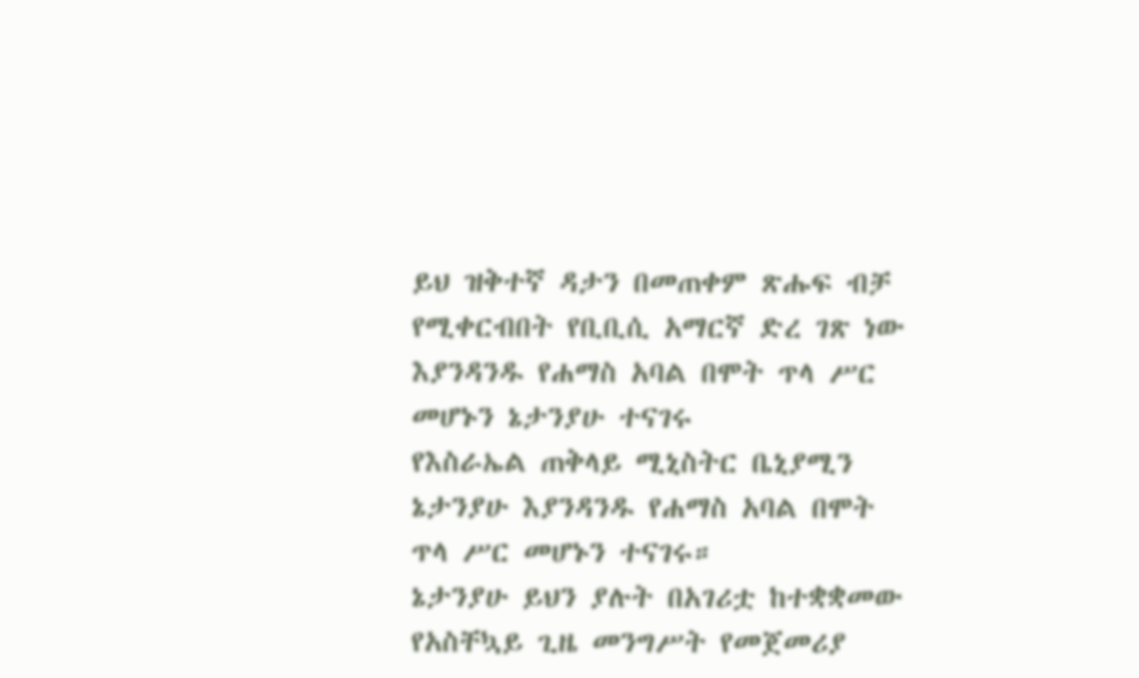ይህ ዝቅተኛ ዳታን በመጠቀም ጽሑፍ ብቻ የሚቀርብበት የቢቢሲ አማርኛ ድረ ገጽ ነው
እያንዳንዱ የሐማስ አባል በሞት ጥላ ሥር መሆኑን ኔታንያሁ ተናገሩ
የእስራኤል ጠቅላይ ሚኒስትር ቤኒያሚን ኔታንያሁ እያንዳንዱ የሐማስ አባል በሞት ጥላ ሥር መሆኑን ተናገሩ።
ኔታንያሁ ይህን ያሉት በአገሪቷ ከተቋቋመው የአስቸኳይ ጊዜ መንግሥት የመጀመሪያ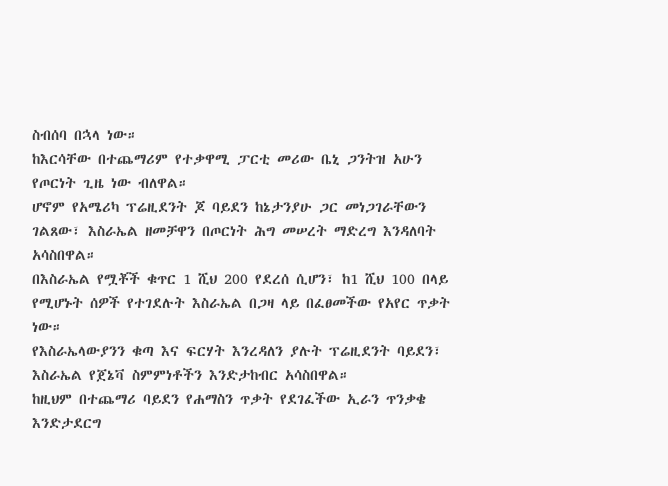ስብሰባ በኋላ ነው።
ከእርሳቸው በተጨማሪም የተቃዋሚ ፓርቲ መሪው ቤኒ ጋንትዝ አሁን የጦርነት ጊዜ ነው ብለዋል።
ሆኖም የአሜሪካ ፕሬዚደንት ጆ ባይደን ከኔታንያሁ ጋር መነጋገራቸውን ገልጸው፣ እስራኤል ዘመቻዋን በጦርነት ሕግ መሠረት ማድረግ እንዳለባት አሳስበዋል።
በእስራኤል የሟቾች ቁጥር 1 ሺህ 200 የደረሰ ሲሆን፣ ከ1 ሺህ 100 በላይ የሚሆኑት ሰዎች የተገደሉት እስራኤል በጋዛ ላይ በፈፀመችው የአየር ጥቃት ነው።
የእስራኤላውያንን ቁጣ እና ፍርሃት እንረዳለን ያሉት ፕሬዚደንት ባይደን፣ እስራኤል የጀኔቫ ስምምነቶችን እንድታከብር አሳስበዋል።
ከዚህም በተጨማሪ ባይደን የሐማስን ጥቃት የደገፈችው ኢራን ጥንቃቄ እንድታደርግ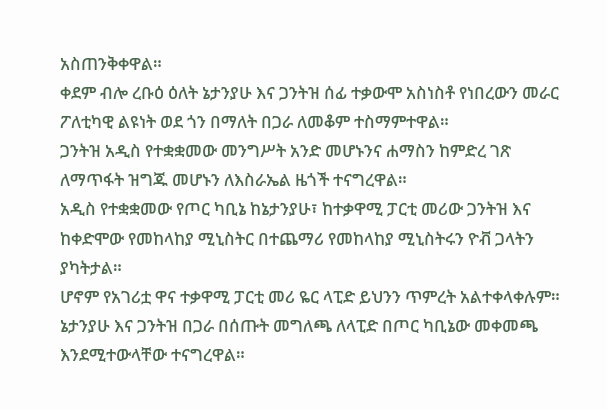አስጠንቅቀዋል።
ቀደም ብሎ ረቡዕ ዕለት ኔታንያሁ እና ጋንትዝ ሰፊ ተቃውሞ አስነስቶ የነበረውን መራር ፖለቲካዊ ልዩነት ወደ ጎን በማለት በጋራ ለመቆም ተስማምተዋል።
ጋንትዝ አዲስ የተቋቋመው መንግሥት አንድ መሆኑንና ሐማስን ከምድረ ገጽ ለማጥፋት ዝግጁ መሆኑን ለእስራኤል ዜጎች ተናግረዋል።
አዲስ የተቋቋመው የጦር ካቢኔ ከኔታንያሁ፣ ከተቃዋሚ ፓርቲ መሪው ጋንትዝ እና ከቀድሞው የመከላከያ ሚኒስትር በተጨማሪ የመከላከያ ሚኒስትሩን ዮቭ ጋላትን ያካትታል።
ሆኖም የአገሪቷ ዋና ተቃዋሚ ፓርቲ መሪ ዬር ላፒድ ይህንን ጥምረት አልተቀላቀሉም።
ኔታንያሁ እና ጋንትዝ በጋራ በሰጡት መግለጫ ለላፒድ በጦር ካቢኔው መቀመጫ እንደሚተውላቸው ተናግረዋል።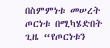በስምምነቱ መሠረት ጦርነቱ በሚካሄድበት ጊዜ “የጦርነቱን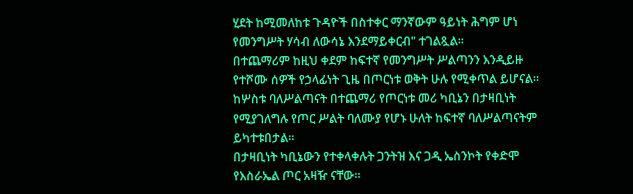ሂደት ከሚመለከቱ ጉዳዮች በስተቀር ማንኛውም ዓይነት ሕግም ሆነ የመንግሥት ሃሳብ ለውሳኔ እንደማይቀርብ" ተገልጿል።
በተጨማሪም ከዚህ ቀደም ከፍተኛ የመንግሥት ሥልጣንን እንዲይዙ የተሾሙ ሰዎች የኃላፊነት ጊዜ በጦርነቱ ወቅት ሁሉ የሚቀጥል ይሆናል።
ከሦስቱ ባለሥልጣናት በተጨማሪ የጦርነቱ መሪ ካቢኔን በታዛቢነት የሚያገለግሉ የጦር ሥልት ባለሙያ የሆኑ ሁለት ከፍተኛ ባለሥልጣናትም ይካተቱበታል።
በታዛቢነት ካቢኔውን የተቀላቀሉት ጋንትዝ እና ጋዲ ኤስንኮት የቀድሞ የእስራኤል ጦር አዛዥ ናቸው።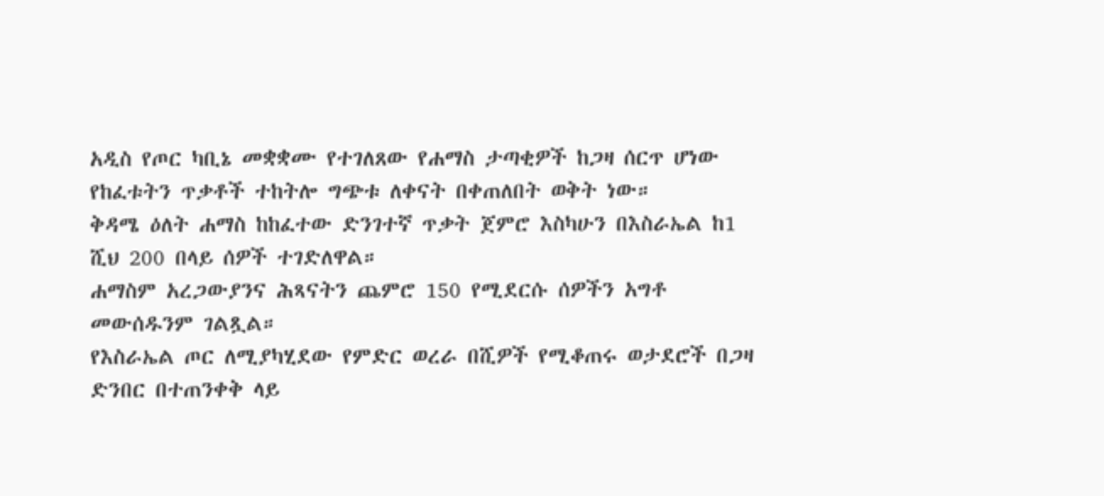አዲስ የጦር ካቢኔ መቋቋሙ የተገለጸው የሐማስ ታጣቂዎች ከጋዛ ሰርጥ ሆነው የከፈቱትን ጥቃቶች ተከትሎ ግጭቱ ለቀናት በቀጠለበት ወቅት ነው።
ቅዳሜ ዕለት ሐማስ ከከፈተው ድንገተኛ ጥቃት ጀምሮ እስካሁን በእስራኤል ከ1 ሺህ 200 በላይ ሰዎች ተገድለዋል።
ሐማስም አረጋውያንና ሕጻናትን ጨምሮ 150 የሚደርሱ ሰዎችን አግቶ መውሰዱንም ገልጿል።
የእስራኤል ጦር ለሚያካሂደው የምድር ወረራ በሺዎች የሚቆጠሩ ወታደሮች በጋዛ ድንበር በተጠንቀቅ ላይ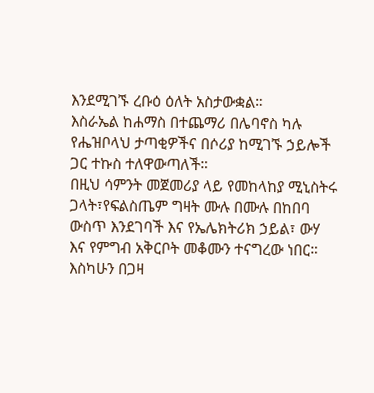እንደሚገኙ ረቡዕ ዕለት አስታውቋል።
እስራኤል ከሐማስ በተጨማሪ በሌባኖስ ካሉ የሔዝቦላህ ታጣቂዎችና በሶሪያ ከሚገኙ ኃይሎች ጋር ተኩስ ተለዋውጣለች።
በዚህ ሳምንት መጀመሪያ ላይ የመከላከያ ሚኒስትሩ ጋላት፣የፍልስጤም ግዛት ሙሉ በሙሉ በከበባ ውስጥ እንደገባች እና የኤሌክትሪክ ኃይል፣ ውሃ እና የምግብ አቅርቦት መቆሙን ተናግረው ነበር። እስካሁን በጋዛ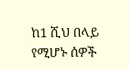ከ1 ሺህ በላይ የሚሆኑ ሰዎች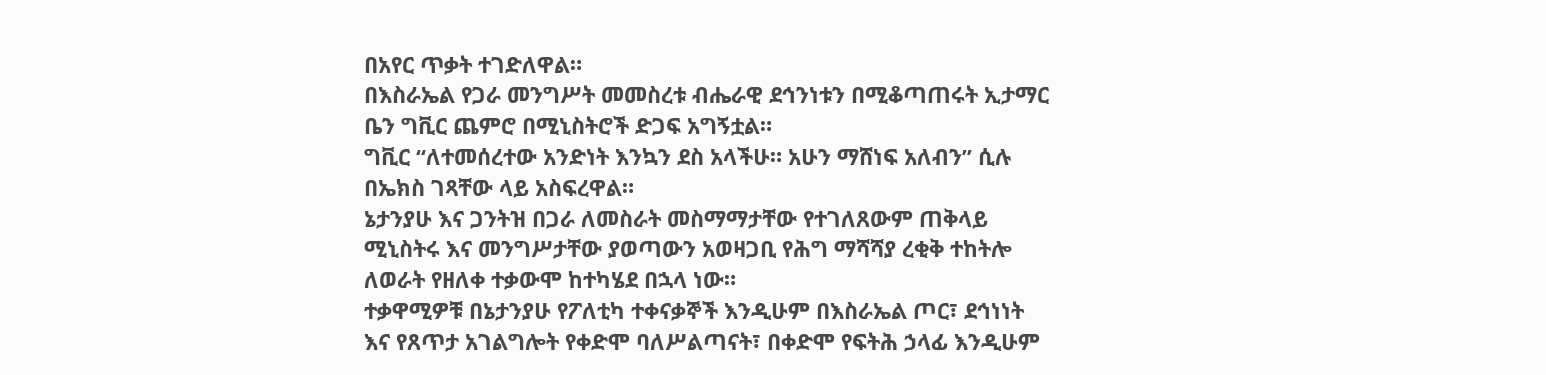በአየር ጥቃት ተገድለዋል።
በእስራኤል የጋራ መንግሥት መመስረቱ ብሔራዊ ደኅንነቱን በሚቆጣጠሩት ኢታማር ቤን ግቪር ጨምሮ በሚኒስትሮች ድጋፍ አግኝቷል።
ግቪር “ለተመሰረተው አንድነት እንኳን ደስ አላችሁ። አሁን ማሸነፍ አለብን” ሲሉ በኤክስ ገጻቸው ላይ አስፍረዋል።
ኔታንያሁ እና ጋንትዝ በጋራ ለመስራት መስማማታቸው የተገለጸውም ጠቅላይ ሚኒስትሩ እና መንግሥታቸው ያወጣውን አወዛጋቢ የሕግ ማሻሻያ ረቂቅ ተከትሎ ለወራት የዘለቀ ተቃውሞ ከተካሄደ በኋላ ነው።
ተቃዋሚዎቹ በኔታንያሁ የፖለቲካ ተቀናቃኞች እንዲሁም በእስራኤል ጦር፣ ደኅነነት እና የጸጥታ አገልግሎት የቀድሞ ባለሥልጣናት፣ በቀድሞ የፍትሕ ኃላፊ እንዲሁም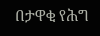በታዋቂ የሕግ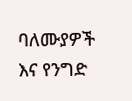ባለሙያዎች እና የንግድ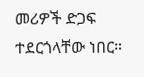መሪዎች ድጋፍ ተደርጎላቸው ነበር።